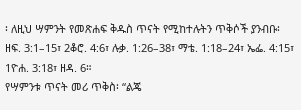፡ ለዚህ ሣምንት የመጽሐፍ ቅዱስ ጥናት የሚከተሉትን ጥቅሶች ያንብቡ፡ ዘፍ. 3:1–15፣ 2ቆሮ. 4:6፣ ሉቃ. 1:26–38፣ ማቴ. 1:18–24፣ ኤፌ. 4:15፣ 1ዮሐ. 3:18፣ ዘዳ. 6።
የሣምንቱ ጥናት መሪ ጥቅስ፡ “ልጄ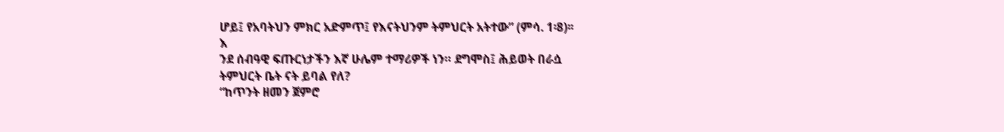ሆይ፤ የአባትህን ምክር አድምጥ፤ የእናትህንም ትምህርት አትተው” (ምሳ. 1፡8)፡፡
እ
ንደ ሰብዓዊ ፍጡርነታችን እኛ ሁሌም ተማሪዎች ነን። ደግሞስ፤ ሕይወት በራሷ
ትምህርት ቤት ናት ይባል የለ?
“ከጥንት ዘመን ጀምሮ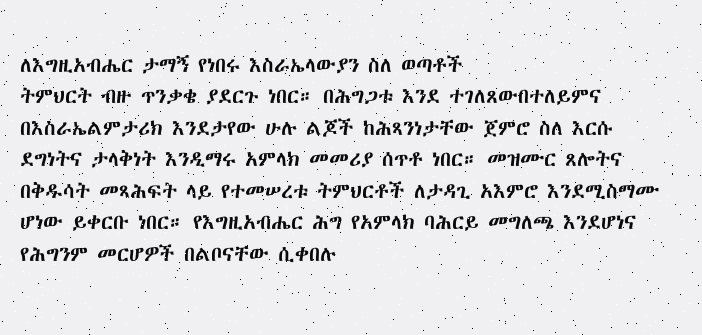ለእግዚአብሔር ታማኝ የነበሩ እስራኤላውያን ስለ ወጣቶች
ትምህርት ብዙ ጥንቃቄ ያደርጉ ነበር። በሕግጋቱ እንደ ተገለጸውበተለይምና
በእስራኤልምታሪክ እንደታየው ሁሉ ልጆች ከሕጻንነታቸው ጀምሮ ስለ እርሱ
ደግነትና ታላቅነት እንዲማሩ አምላክ መመሪያ ሰጥቶ ነበር። መዝሙር ጸሎትና
በቅዱሳት መጻሕፍት ላይ የተመሠረቱ ትምህርቶች ለታዳጊ አእምሮ እንደሚስማሙ
ሆነው ይቀርቡ ነበር። የእግዚአብሔር ሕግ የአምላክ ባሕርይ መግለጫ እንደሆነና
የሕግንም መርሆዎች በልቦናቸው ሲቀበሉ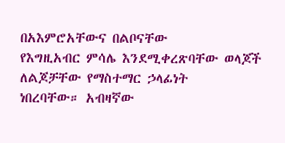በአእምሮአቸውና በልቦናቸው
የእግዚአብር ምሳሌ እንደሚቀረጽባቸው ወላጆች ለልጆቻቸው የማስተማር ኃላፊነት
ነበረባቸው። አብዛኛው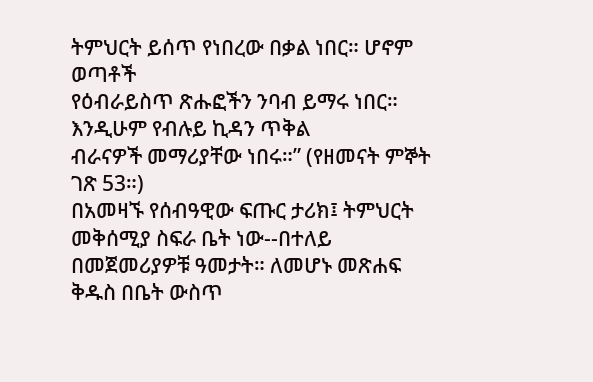ትምህርት ይሰጥ የነበረው በቃል ነበር። ሆኖም ወጣቶች
የዕብራይስጥ ጽሑፎችን ንባብ ይማሩ ነበር። እንዲሁም የብሉይ ኪዳን ጥቅል
ብራናዎች መማሪያቸው ነበሩ።” (የዘመናት ምኞት ገጽ 53።)
በአመዛኙ የሰብዓዊው ፍጡር ታሪክ፤ ትምህርት መቅሰሚያ ስፍራ ቤት ነው--በተለይ
በመጀመሪያዎቹ ዓመታት። ለመሆኑ መጽሐፍ ቅዱስ በቤት ውስጥ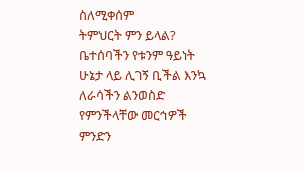ስለሚቀሰም
ትምህርት ምን ይላል? ቤተሰባችን የቱንም ዓይነት ሁኔታ ላይ ሊገኝ ቢችል እንኳ
ለራሳችን ልንወስድ የምንችላቸው መርኅዎች ምንድን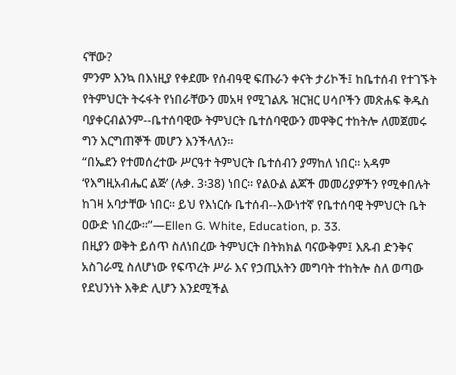ናቸው?
ምንም እንኳ በእነዚያ የቀደሙ የሰብዓዊ ፍጡራን ቀናት ታሪኮች፤ ከቤተሰብ የተገኙት
የትምህርት ትሩፋት የነበራቸውን መአዛ የሚገልጹ ዝርዝር ሀሳቦችን መጽሐፍ ቅዱስ
ባያቀርብልንም--ቤተሰባዊው ትምህርት ቤተሰባዊውን መዋቅር ተከትሎ ለመጀመሩ
ግን እርግጠኞች መሆን እንችላለን።
“በኤደን የተመሰረተው ሥርዓተ ትምህርት ቤተሰብን ያማከለ ነበር። አዳም
‘የእግዚአብሔር ልጅ’ (ሉቃ. 3፡38) ነበር። የልዑል ልጆች መመሪያዎችን የሚቀበሉት
ከገዛ አባታቸው ነበር። ይህ የእነርሱ ቤተሰብ--እውነተኛ የቤተሰባዊ ትምህርት ቤት
ዐውድ ነበረው።”—Ellen G. White, Education, p. 33.
በዚያን ወቅት ይሰጥ ስለነበረው ትምህርት በትክክል ባናውቅም፤ እጹብ ድንቅና
አስገራሚ ስለሆነው የፍጥረት ሥራ እና የኃጢአትን መግባት ተከትሎ ስለ ወጣው
የደህንነት እቅድ ሊሆን እንደሚችል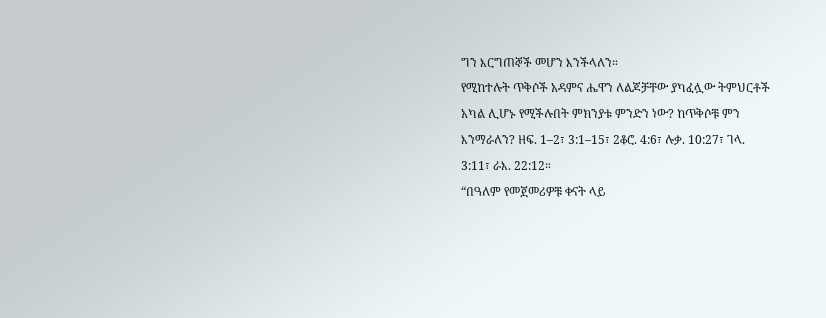ግን እርግጠኞች መሆን እንችላለን።
የሚከተሉት ጥቅሶች አዳምና ሔዋን ለልጆቻቸው ያካፈሏው ትምህርቶች
አካል ሊሆኑ የሚችሉበት ምክንያቱ ምንድን ነው? ከጥቅሶቹ ምን
እንማራለን? ዘፍ. 1–2፣ 3:1–15፣ 2ቆሮ. 4:6፣ ሉቃ. 10:27፣ ገላ.
3:11፣ ራእ. 22:12።
“በዓለም የመጀመሪዎቹ ቀናት ላይ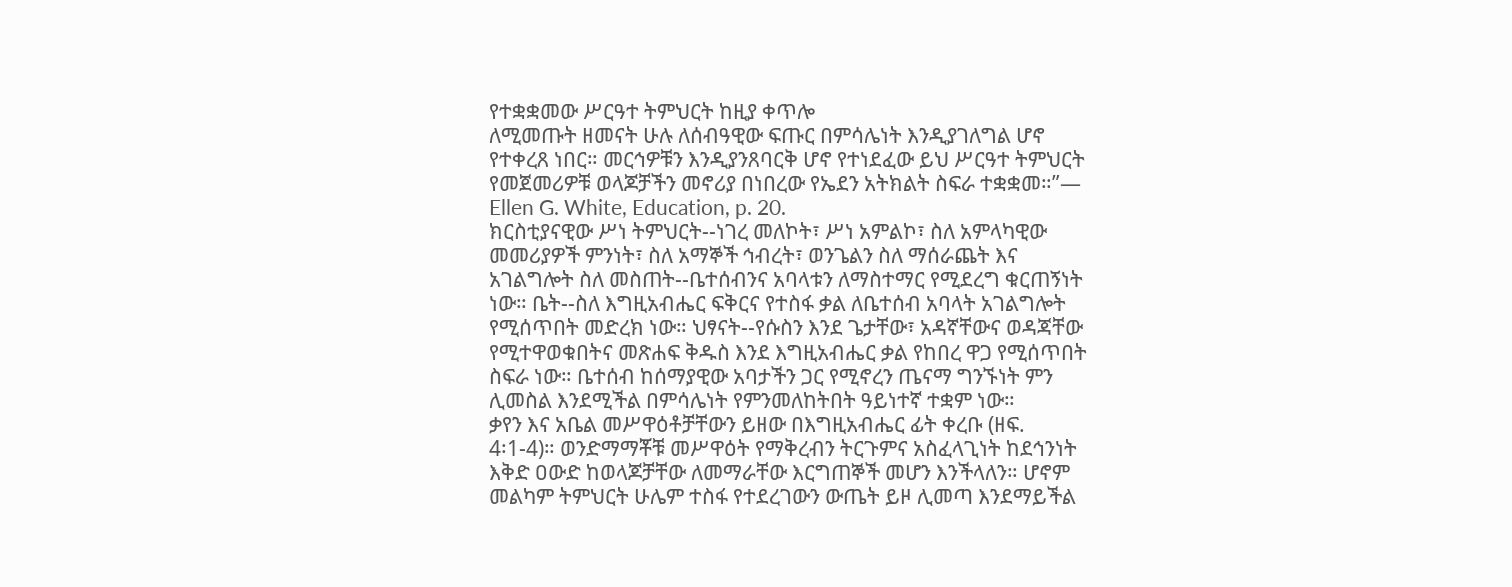የተቋቋመው ሥርዓተ ትምህርት ከዚያ ቀጥሎ
ለሚመጡት ዘመናት ሁሉ ለሰብዓዊው ፍጡር በምሳሌነት እንዲያገለግል ሆኖ
የተቀረጸ ነበር። መርኅዎቹን እንዲያንጸባርቅ ሆኖ የተነደፈው ይህ ሥርዓተ ትምህርት
የመጀመሪዎቹ ወላጆቻችን መኖሪያ በነበረው የኤደን አትክልት ስፍራ ተቋቋመ።”—
Ellen G. White, Education, p. 20.
ክርስቲያናዊው ሥነ ትምህርት--ነገረ መለኮት፣ ሥነ አምልኮ፣ ስለ አምላካዊው
መመሪያዎች ምንነት፣ ስለ አማኞች ኅብረት፣ ወንጌልን ስለ ማሰራጨት እና
አገልግሎት ስለ መስጠት--ቤተሰብንና አባላቱን ለማስተማር የሚደረግ ቁርጠኝነት
ነው። ቤት--ስለ እግዚአብሔር ፍቅርና የተስፋ ቃል ለቤተሰብ አባላት አገልግሎት
የሚሰጥበት መድረክ ነው። ህፃናት--የሱስን እንደ ጌታቸው፣ አዳኛቸውና ወዳጃቸው
የሚተዋወቁበትና መጽሐፍ ቅዱስ እንደ እግዚአብሔር ቃል የከበረ ዋጋ የሚሰጥበት
ስፍራ ነው። ቤተሰብ ከሰማያዊው አባታችን ጋር የሚኖረን ጤናማ ግንኙነት ምን
ሊመስል እንደሚችል በምሳሌነት የምንመለከትበት ዓይነተኛ ተቋም ነው።
ቃየን እና አቤል መሥዋዕቶቻቸውን ይዘው በእግዚአብሔር ፊት ቀረቡ (ዘፍ.
4፡1-4)። ወንድማማቾቹ መሥዋዕት የማቅረብን ትርጉምና አስፈላጊነት ከደኅንነት
እቅድ ዐውድ ከወላጆቻቸው ለመማራቸው እርግጠኞች መሆን እንችላለን። ሆኖም
መልካም ትምህርት ሁሌም ተስፋ የተደረገውን ውጤት ይዞ ሊመጣ እንደማይችል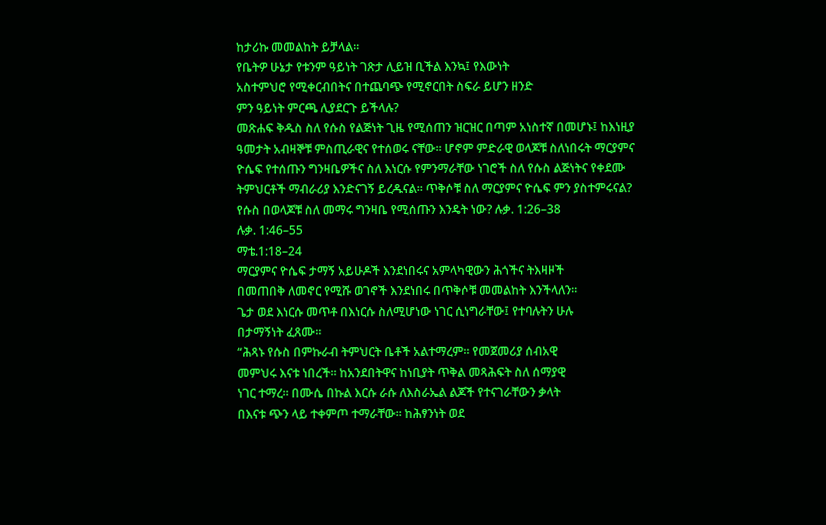ከታሪኩ መመልከት ይቻላል።
የቤትዎ ሁኔታ የቱንም ዓይነት ገጽታ ሊይዝ ቢችል እንኳ፤ የእውነት
አስተምህሮ የሚቀርብበትና በተጨባጭ የሚኖርበት ስፍራ ይሆን ዘንድ
ምን ዓይነት ምርጫ ሊያደርጉ ይችላሉ?
መጽሐፍ ቅዱስ ስለ የሱስ የልጅነት ጊዜ የሚሰጠን ዝርዝር በጣም አነስተኛ በመሆኑ፤ ከእነዚያ ዓመታት አብዛኞቹ ምስጢራዊና የተሰወሩ ናቸው። ሆኖም ምድራዊ ወላጆቹ ስለነበሩት ማርያምና ዮሴፍ የተሰጡን ግንዛቤዎችና ስለ እነርሱ የምንማራቸው ነገሮች ስለ የሱስ ልጅነትና የቀደሙ ትምህርቶች ማብራሪያ እንድናገኝ ይረዱናል። ጥቅሶቹ ስለ ማርያምና ዮሴፍ ምን ያስተምሩናል? የሱስ በወላጆቹ ስለ መማሩ ግንዛቤ የሚሰጡን እንዴት ነው? ሉቃ. 1:26–38
ሉቃ. 1:46–55
ማቴ.1:18–24
ማርያምና ዮሴፍ ታማኝ አይሁዶች እንደነበሩና አምላካዊውን ሕጎችና ትእዛዞች
በመጠበቅ ለመኖር የሚሹ ወገኖች እንደነበሩ በጥቅሶቹ መመልከት እንችላለን።
ጌታ ወደ እነርሱ መጥቶ በእነርሱ ስለሚሆነው ነገር ሲነግራቸው፤ የተባሉትን ሁሉ
በታማኝነት ፈጸሙ።
“ሕጻኑ የሱስ በምኩራብ ትምህርት ቤቶች አልተማረም። የመጀመሪያ ሰብአዊ
መምህሩ እናቱ ነበረች። ከአንደበትዋና ከነቢያት ጥቅል መጻሕፍት ስለ ሰማያዊ
ነገር ተማረ። በሙሴ በኩል እርሱ ራሱ ለእስራኤል ልጆች የተናገራቸውን ቃላት
በእናቱ ጭን ላይ ተቀምጦ ተማራቸው። ከሕፃንነት ወደ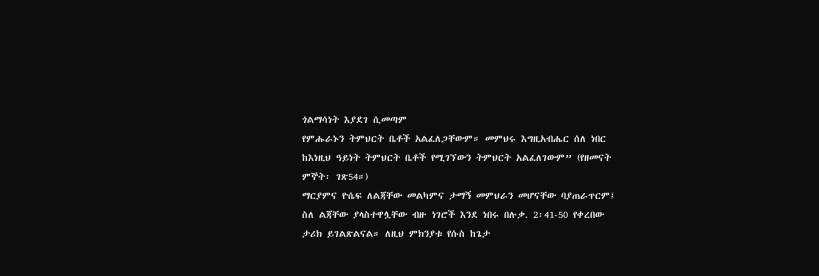ጎልማሳነት እያደገ ሲመጣም
የምሑራኑን ትምህርት ቤቶች አልፈለጋቸውም። መምህሩ እግዚአብሔር ሰለ ነበር
ከእነዚህ ዓይነት ትምህርት ቤቶች የሚገኘውን ትምህርት አልፈለገውም” (የዘመናት
ምኞት፡ ገጽ54።)
ማርያምና ዮሴፍ ለልጃቸው መልካምና ታማኝ መምህራን መሆናቸው ባያጠራጥርም፤
ስለ ልጃቸው ያላስተዋሏቸው ብዙ ነገሮች እንደ ነበሩ በሉቃ. 2፡41-50 የቀረበው
ታሪክ ይገልጽልናል። ለዚህ ምክንያቱ የሱስ ከጌታ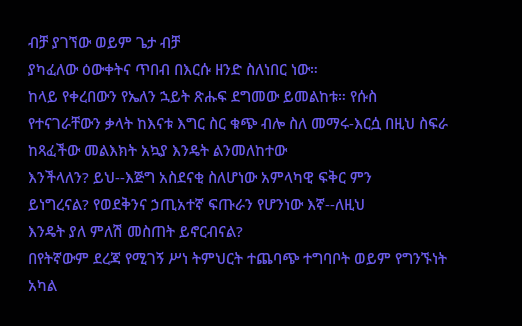ብቻ ያገኘው ወይም ጌታ ብቻ
ያካፈለው ዕውቀትና ጥበብ በእርሱ ዘንድ ስለነበር ነው።
ከላይ የቀረበውን የኤለን ኋይት ጽሑፍ ደግመው ይመልከቱ። የሱስ
የተናገራቸውን ቃላት ከእናቱ እግር ስር ቁጭ ብሎ ስለ መማሩ-እርሷ በዚህ ስፍራ ከጻፈችው መልእክት አኳያ እንዴት ልንመለከተው
እንችላለን? ይህ--እጅግ አስደናቂ ስለሆነው አምላካዊ ፍቅር ምን
ይነግረናል? የወደቅንና ኃጢአተኛ ፍጡራን የሆንነው እኛ--ለዚህ
እንዴት ያለ ምለሽ መስጠት ይኖርብናል?
በየትኛውም ደረጃ የሚገኝ ሥነ ትምህርት ተጨባጭ ተግባቦት ወይም የግንኙነት
አካል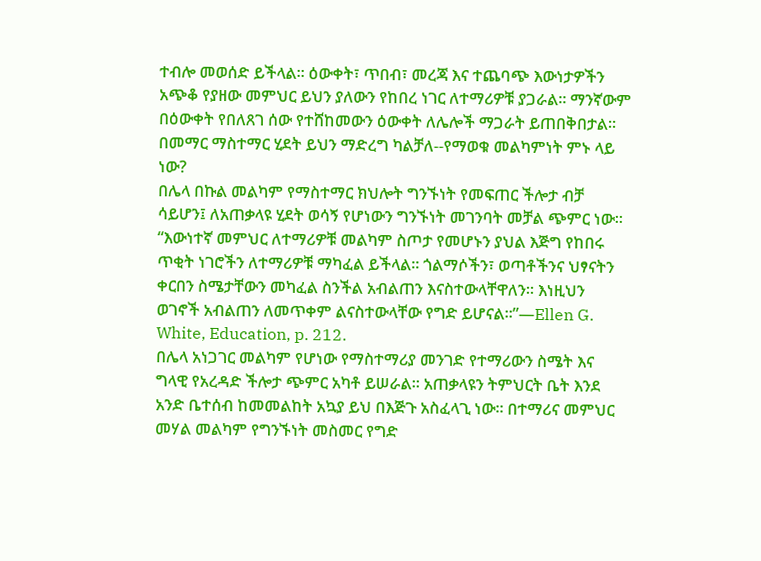ተብሎ መወሰድ ይችላል። ዕውቀት፣ ጥበብ፣ መረጃ እና ተጨባጭ እውነታዎችን
አጭቆ የያዘው መምህር ይህን ያለውን የከበረ ነገር ለተማሪዎቹ ያጋራል። ማንኛውም
በዕውቀት የበለጸገ ሰው የተሸከመውን ዕውቀት ለሌሎች ማጋራት ይጠበቅበታል።
በመማር ማስተማር ሂደት ይህን ማድረግ ካልቻለ--የማወቁ መልካምነት ምኑ ላይ
ነው?
በሌላ በኩል መልካም የማስተማር ክህሎት ግንኙነት የመፍጠር ችሎታ ብቻ
ሳይሆን፤ ለአጠቃላዩ ሂደት ወሳኝ የሆነውን ግንኙነት መገንባት መቻል ጭምር ነው።
“እውነተኛ መምህር ለተማሪዎቹ መልካም ስጦታ የመሆኑን ያህል እጅግ የከበሩ
ጥቂት ነገሮችን ለተማሪዎቹ ማካፈል ይችላል። ጎልማሶችን፣ ወጣቶችንና ህፃናትን
ቀርበን ስሜታቸውን መካፈል ስንችል አብልጠን እናስተውላቸዋለን። እነዚህን
ወገኖች አብልጠን ለመጥቀም ልናስተውላቸው የግድ ይሆናል።”—Ellen G.
White, Education, p. 212.
በሌላ አነጋገር መልካም የሆነው የማስተማሪያ መንገድ የተማሪውን ስሜት እና
ግላዊ የአረዳድ ችሎታ ጭምር አካቶ ይሠራል። አጠቃላዩን ትምህርት ቤት እንደ
አንድ ቤተሰብ ከመመልከት አኳያ ይህ በእጅጉ አስፈላጊ ነው። በተማሪና መምህር
መሃል መልካም የግንኙነት መስመር የግድ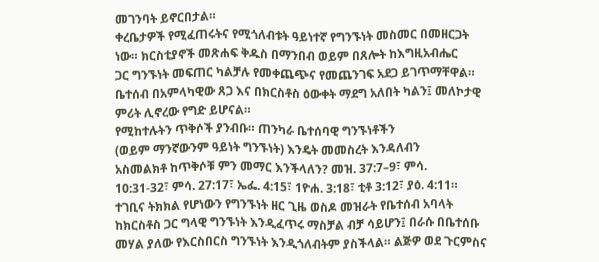መገንባት ይኖርበታል።
ቀረቤታዎች የሚፈጠሩትና የሚጎለብቱት ዓይነተኛ የግንኙነት መስመር በመዘርጋት
ነው። ክርስቲያኖች መጽሐፍ ቅዱስ በማንበብ ወይም በጸሎት ከእግዚአብሔር
ጋር ግንኙነት መፍጠር ካልቻሉ የመቀጨጭና የመጨንገፍ አደጋ ይገጥማቸዋል።
ቤተሰብ በአምላካዊው ጸጋ እና በክርስቶስ ዕውቀት ማደግ አለበት ካልን፤ መለኮታዊ
ምሪት ሊኖረው የግድ ይሆናል።
የሚከተሉትን ጥቅሶች ያንብቡ። ጠንካራ ቤተሰባዊ ግንኙነቶችን
(ወይም ማንኛውንም ዓይነት ግንኙነት) እንዴት መመስረት እንዳለብን
አስመልክቶ ከጥቅሶቹ ምን መማር እንችላለን? መዝ. 37:7–9፣ ምሳ.
10:31-32፣ ምሳ. 27:17፣ ኤፌ. 4:15፣ 1ዮሐ. 3:18፣ ቲቶ 3:12፣ ያዕ. 4:11።
ተገቢና ትክክል የሆነውን የግንኙነት ዘር ጊዜ ወስዶ መዝራት የቤተሰብ አባላት
ከክርስቶስ ጋር ግላዊ ግንኙነት እንዲፈጥሩ ማስቻል ብቻ ሳይሆን፤ በራሱ በቤተሰቡ
መሃል ያለው የእርስበርስ ግንኙነት እንዲጎለብትም ያስችላል። ልጅዎ ወደ ጉርምስና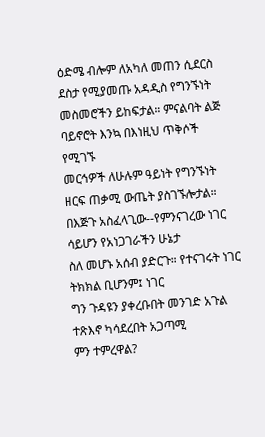ዕድሜ ብሎም ለአካለ መጠን ሲደርስ ደስታ የሚያመጡ አዳዲስ የግንኙነት
መስመሮችን ይከፍታል። ምናልባት ልጅ ባይኖሮት እንኳ በእነዚህ ጥቅሶች የሚገኙ
መርኅዎች ለሁሉም ዓይነት የግንኙነት ዘርፍ ጠቃሚ ውጤት ያስገኙሎታል።
በእጅጉ አስፈላጊው--የምንናገረው ነገር ሳይሆን የአነጋገራችን ሁኔታ
ስለ መሆኑ አሰብ ያድርጉ። የተናገሩት ነገር ትክክል ቢሆንም፤ ነገር
ግን ጉዳዩን ያቀረቡበት መንገድ አጉል ተጽእኖ ካሳደረበት አጋጣሚ
ምን ተምረዋል?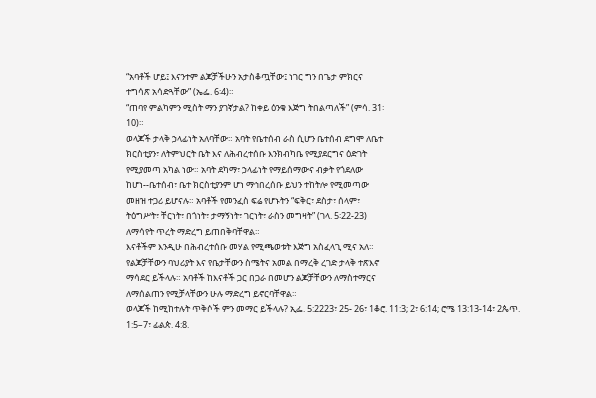“አባቶች ሆይ፤ እናንተም ልጆቻችሁን አታስቆጧቸው፤ ነገር ግን በጌታ ምክርና
ተግሳጽ አሳድጓቸው” (ኤፌ. 6፡4)።
“ጠባየ ምልካምን ሚስት ማን ያገኛታል? ከቀይ ዕንቁ እጅግ ትበልጣለች” (ምሳ. 31፡
10)።
ወላጆች ታላቅ ኃላፊነት አለባቸው። አባት የቤተሰብ ራስ ሲሆን ቤተሰብ ደግሞ ለቤተ
ክርስቲያን፣ ለትምህርት ቤት እና ለሕብረተሰቡ እንክብካቤ የሚያደርግና ዕድገት
የሚያመጣ አካል ነው። አባት ደካማ፣ ኃላፊነት የማይሰማውና ብቃት የጎደለው
ከሆነ--ቤተሰብ፣ ቤተ ክርስቲያንም ሆነ ማኅበረሰቡ ይህን ተከትሎ የሚመጣው
መዘዝ ተጋሪ ይሆናሉ። አባቶች የመንፈስ ፍሬ የሆኑትን “ፍቅር፣ ደስታ፣ ሰላም፣
ትዕግሥት፣ ቸርነት፣ በጎነት፣ ታማኝነት፣ ገርነት፣ ራስን መግዛት” (ገላ. 5፡22-23)
ለማሳየት ጥረት ማድረግ ይጠበቅባቸዋል።
እናቶችም እንዲሁ በሕብረተሰቡ መሃል የሚጫወቱት እጅግ አስፈላጊ ሚና አለ።
የልጆቻቸውን ባህሪያት እና የቤታቸውን ስሜትና አመል በማረቅ ረገድ ታላቅ ተጽእኖ
ማሳደር ይችላሉ። አባቶች ከእናቶች ጋር በጋራ በመሆን ልጆቻቸውን ለማስተማርና
ለማሰልጠን የሚቻላቸውን ሁሉ ማድረግ ይኖርባቸዋል።
ወላጆች ከሚከተሉት ጥቅሶች ምን መማር ይችላሉ? ኢፌ. 5:2223፣ 25- 26፣ 1ቆሮ. 11:3; 2፣ 6:14; ሮሜ 13:13-14፣ 2ጴጥ.
1:5–7፣ ፊልጵ. 4:8.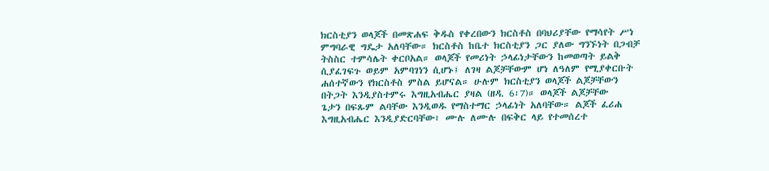ክርስቲያን ወላጆች በመጽሐፍ ቅዱስ የቀረበውን ክርስቶስ በባህሪያቸው የማሳየት ሥነ
ምግባራዊ ግዴታ አለባቸው። ክርስቶስ ከቤተ ክርስቲያን ጋር ያለው ግንኙነት በጋብቻ
ትስስር ተምሳሌት ቀርቦአል። ወላጆች የመሪነት ኃላፊነታቸውን ከመወጣት ይልቅ
ሲያፈገፍጉ ወይም አምባገነን ሲሆኑ፤ ለገዛ ልጆቻቸውም ሆነ ለዓለም የሚያቀርቡት
ሐሰተኛውን የክርስቶስ ምስል ይሆናል። ሁሉም ክርስቲያን ወላጆች ልጆቻቸውን
በትጋት እንዲያስተምሩ እግዚአብሔር ያዛል (ዘዳ. 6፡7)። ወላጆች ልጆቻቸው
ጌታን በፍጹም ልባቸው እንዲወዱ የማስተማር ኃላፊነት አለባቸው። ልጆች ፈሪሐ
እግዚአብሔር እንዲያድርባቸው፣ ሙሉ ለሙሉ በፍቅር ላይ የተመሰረተ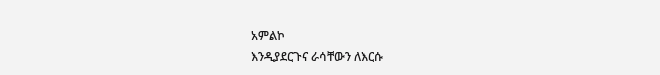አምልኮ
እንዲያደርጉና ራሳቸውን ለእርሱ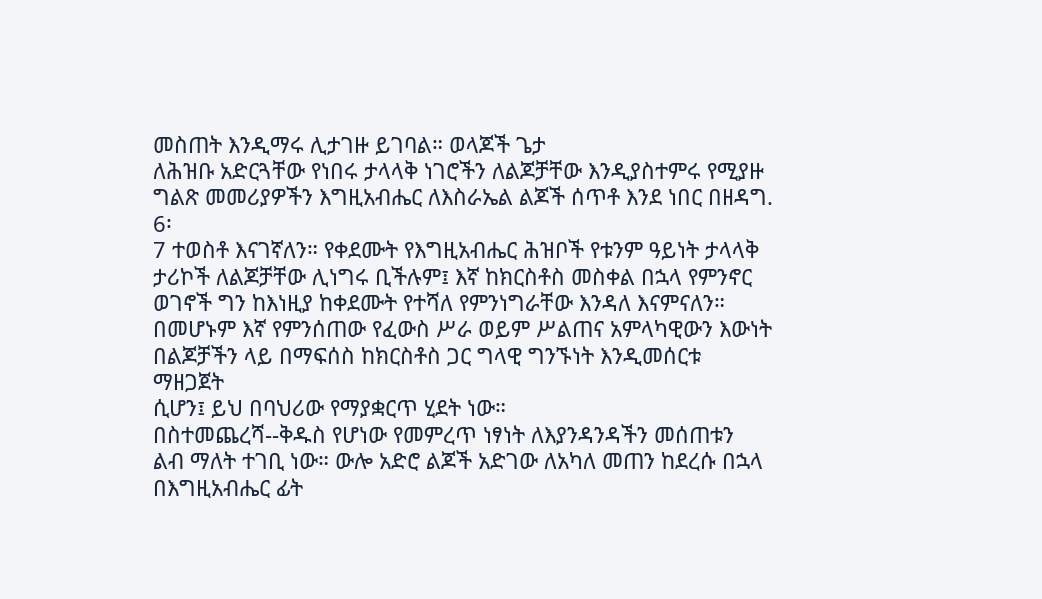መስጠት እንዲማሩ ሊታገዙ ይገባል። ወላጆች ጌታ
ለሕዝቡ አድርጓቸው የነበሩ ታላላቅ ነገሮችን ለልጆቻቸው እንዲያስተምሩ የሚያዙ
ግልጽ መመሪያዎችን እግዚአብሔር ለእስራኤል ልጆች ሰጥቶ እንደ ነበር በዘዳግ. 6፡
7 ተወስቶ እናገኛለን። የቀደሙት የእግዚአብሔር ሕዝቦች የቱንም ዓይነት ታላላቅ
ታሪኮች ለልጆቻቸው ሊነግሩ ቢችሉም፤ እኛ ከክርስቶስ መስቀል በኋላ የምንኖር
ወገኖች ግን ከእነዚያ ከቀደሙት የተሻለ የምንነግራቸው እንዳለ እናምናለን።
በመሆኑም እኛ የምንሰጠው የፈውስ ሥራ ወይም ሥልጠና አምላካዊውን እውነት
በልጆቻችን ላይ በማፍሰስ ከክርስቶስ ጋር ግላዊ ግንኙነት እንዲመሰርቱ ማዘጋጀት
ሲሆን፤ ይህ በባህሪው የማያቋርጥ ሂደት ነው።
በስተመጨረሻ--ቅዱስ የሆነው የመምረጥ ነፃነት ለእያንዳንዳችን መሰጠቱን
ልብ ማለት ተገቢ ነው። ውሎ አድሮ ልጆች አድገው ለአካለ መጠን ከደረሱ በኋላ
በእግዚአብሔር ፊት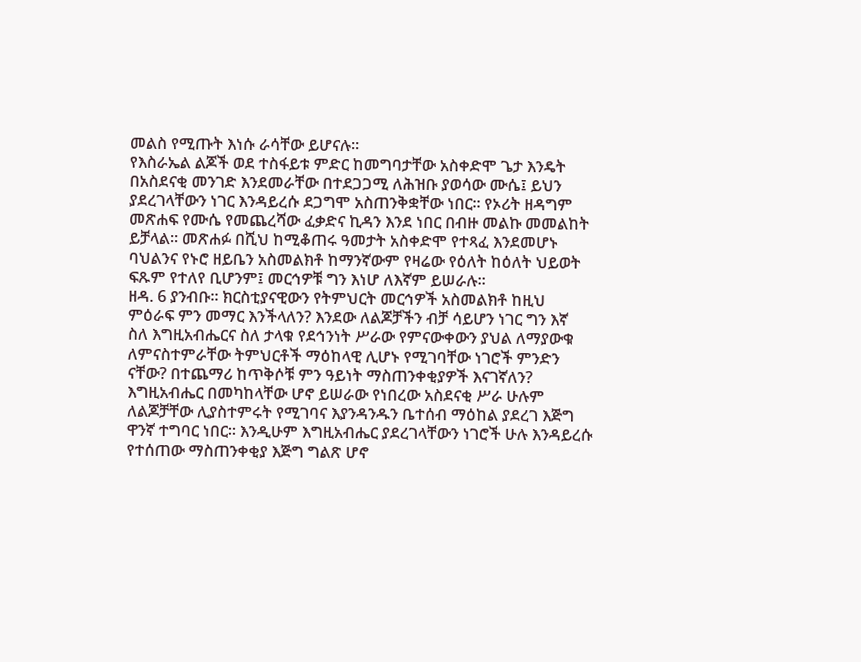መልስ የሚጡት እነሱ ራሳቸው ይሆናሉ።
የእስራኤል ልጆች ወደ ተስፋይቱ ምድር ከመግባታቸው አስቀድሞ ጌታ እንዴት
በአስደናቂ መንገድ እንደመራቸው በተደጋጋሚ ለሕዝቡ ያወሳው ሙሴ፤ ይህን
ያደረገላቸውን ነገር እንዳይረሱ ደጋግሞ አስጠንቅቋቸው ነበር። የኦሪት ዘዳግም
መጽሐፍ የሙሴ የመጨረሻው ፈቃድና ኪዳን እንደ ነበር በብዙ መልኩ መመልከት
ይቻላል። መጽሐፉ በሺህ ከሚቆጠሩ ዓመታት አስቀድሞ የተጻፈ እንደመሆኑ
ባህልንና የኑሮ ዘይቤን አስመልክቶ ከማንኛውም የዛሬው የዕለት ከዕለት ህይወት
ፍጹም የተለየ ቢሆንም፤ መርኅዎቹ ግን እነሆ ለእኛም ይሠራሉ።
ዘዳ. 6 ያንብቡ። ክርስቲያናዊውን የትምህርት መርኅዎች አስመልክቶ ከዚህ
ምዕራፍ ምን መማር እንችላለን? እንደው ለልጆቻችን ብቻ ሳይሆን ነገር ግን እኛ
ስለ እግዚአብሔርና ስለ ታላቁ የደኅንነት ሥራው የምናውቀውን ያህል ለማያውቁ
ለምናስተምራቸው ትምህርቶች ማዕከላዊ ሊሆኑ የሚገባቸው ነገሮች ምንድን
ናቸው? በተጨማሪ ከጥቅሶቹ ምን ዓይነት ማስጠንቀቂያዎች እናገኛለን?
እግዚአብሔር በመካከላቸው ሆኖ ይሠራው የነበረው አስደናቂ ሥራ ሁሉም
ለልጆቻቸው ሊያስተምሩት የሚገባና እያንዳንዱን ቤተሰብ ማዕከል ያደረገ እጅግ
ዋንኛ ተግባር ነበር። እንዲሁም እግዚአብሔር ያደረገላቸውን ነገሮች ሁሉ እንዳይረሱ
የተሰጠው ማስጠንቀቂያ እጅግ ግልጽ ሆኖ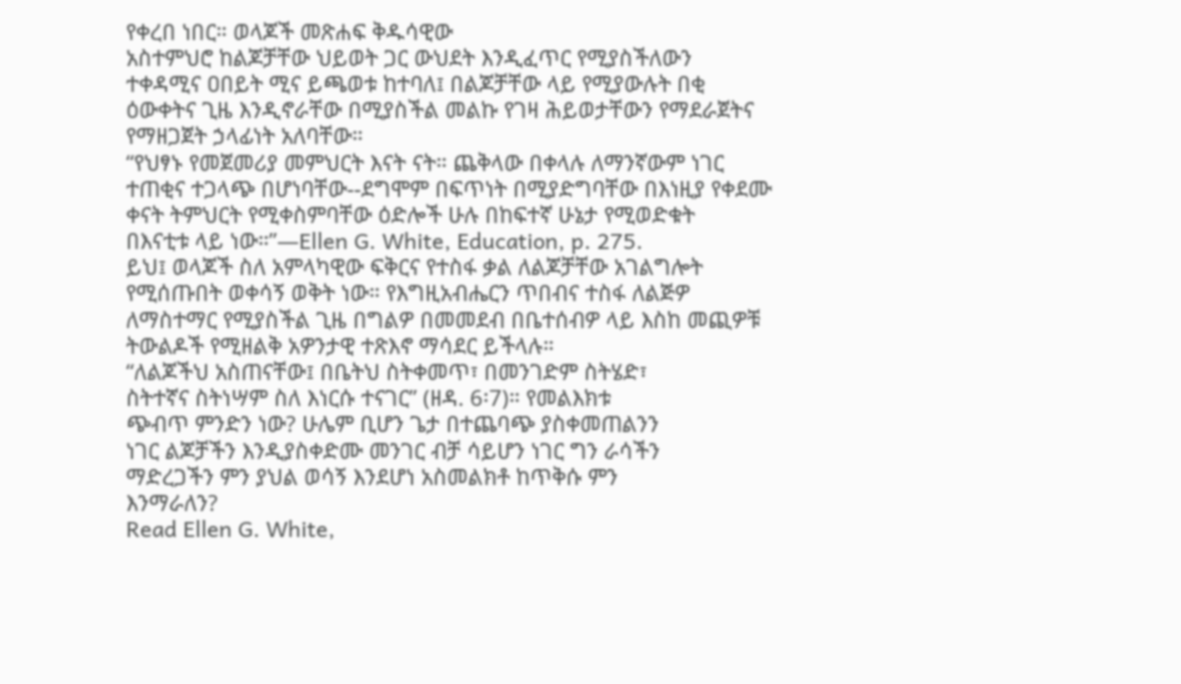የቀረበ ነበር። ወላጆች መጽሐፍ ቅዱሳዊው
አስተምህሮ ከልጆቻቸው ህይወት ጋር ውህደት እንዲፈጥር የሚያስችለውን
ተቀዳሚና ዐበይት ሚና ይጫወቱ ከተባለ፤ በልጆቻቸው ላይ የሚያውሉት በቂ
ዕውቀትና ጊዜ እንዲኖራቸው በሚያስችል መልኩ የገዛ ሕይወታቸውን የማደራጀትና
የማዘጋጀት ኃላፊነት አለባቸው።
“የህፃኑ የመጀመሪያ መምህርት እናት ናት። ጨቅላው በቀላሉ ለማንኛውም ነገር
ተጠቂና ተጋላጭ በሆነባቸው--ደግሞም በፍጥነት በሚያድግባቸው በእነዚያ የቀደሙ
ቀናት ትምህርት የሚቀስምባቸው ዕድሎች ሁሉ በከፍተኛ ሁኔታ የሚወድቁት
በእናቲቱ ላይ ነው።”—Ellen G. White, Education, p. 275.
ይህ፤ ወላጆች ስለ አምላካዊው ፍቅርና የተስፋ ቃል ለልጆቻቸው አገልግሎት
የሚሰጡበት ወቀሳኝ ወቅት ነው። የእግዚአብሔርን ጥበብና ተስፋ ለልጅዎ
ለማስተማር የሚያስችል ጊዜ በግልዎ በመመደብ በቤተሰብዎ ላይ እስከ መጪዎቹ
ትውልዶች የሚዘልቅ አዎንታዊ ተጽእኖ ማሳደር ይችላሉ።
“ለልጆችህ አስጠናቸው፤ በቤትህ ስትቀመጥ፣ በመንገድም ስትሄድ፣
ስትተኛና ስትነሣም ስለ እነርሱ ተናገር” (ዘዳ. 6፡7)። የመልእክቱ
ጭብጥ ምንድን ነው? ሁሌም ቢሆን ጌታ በተጨባጭ ያስቀመጠልንን
ነገር ልጆቻችን እንዲያስቀድሙ መንገር ብቻ ሳይሆን ነገር ግን ራሳችን
ማድረጋችን ምን ያህል ወሳኝ እንደሆነ አስመልክቶ ከጥቅሱ ምን
እንማራለን?
Read Ellen G. White,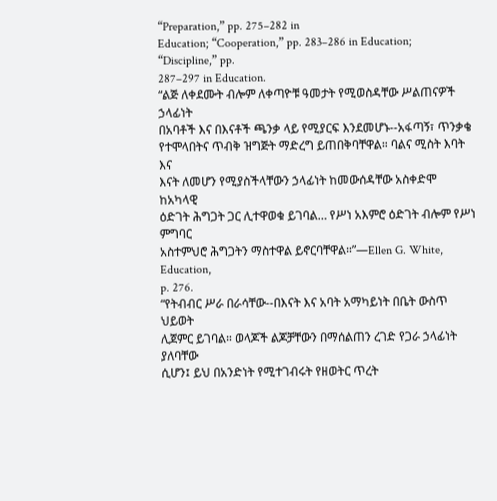“Preparation,” pp. 275–282 in
Education; “Cooperation,” pp. 283–286 in Education; “Discipline,” pp.
287–297 in Education.
“ልጅ ለቀደሙት ብሎም ለቀጣዮቹ ዓመታት የሚወስዳቸው ሥልጠናዎች ኃላፊነት
በአባቶች እና በእናቶች ጫንቃ ላይ የሚያርፍ እንደመሆኑ--አፋጣኝ፣ ጥንቃቄ
የተሞላበትና ጥብቅ ዝግጅት ማድረግ ይጠበቅባቸዋል። ባልና ሚስት እባት እና
እናት ለመሆን የሚያስችላቸውን ኃላፊነት ከመውሰዳቸው አስቀድሞ ከአካላዊ
ዕድገት ሕግጋት ጋር ሊተዋወቁ ይገባል… የሥነ አእምሮ ዕድገት ብሎም የሥነ ምግባር
አስተምህሮ ሕግጋትን ማስተዋል ይኖርባቸዋል።”—Ellen G. White, Education,
p. 276.
“የትብብር ሥራ በራሳቸው--በእናት እና አባት አማካይነት በቤት ውስጥ ህይወት
ሊጀምር ይገባል። ወላጆች ልጆቻቸውን በማሰልጠን ረገድ የጋራ ኃላፊነት ያለባቸው
ሲሆን፤ ይህ በአንድነት የሚተገብሩት የዘወትር ጥረት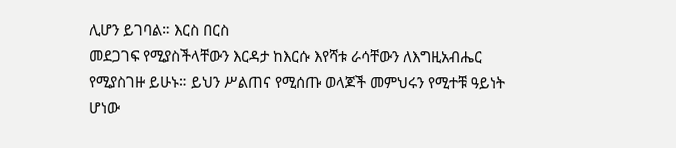ሊሆን ይገባል። እርስ በርስ
መደጋገፍ የሚያስችላቸውን እርዳታ ከእርሱ እየሻቱ ራሳቸውን ለእግዚአብሔር
የሚያስገዙ ይሁኑ። ይህን ሥልጠና የሚሰጡ ወላጆች መምህሩን የሚተቹ ዓይነት
ሆነው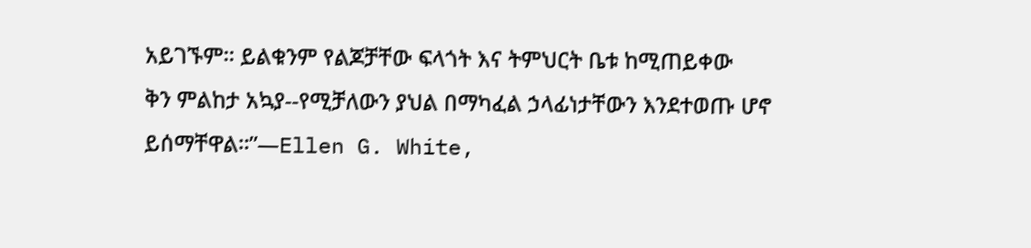አይገኙም። ይልቁንም የልጆቻቸው ፍላጎት እና ትምህርት ቤቱ ከሚጠይቀው
ቅን ምልከታ አኳያ--የሚቻለውን ያህል በማካፈል ኃላፊነታቸውን እንደተወጡ ሆኖ
ይሰማቸዋል።”—Ellen G. White,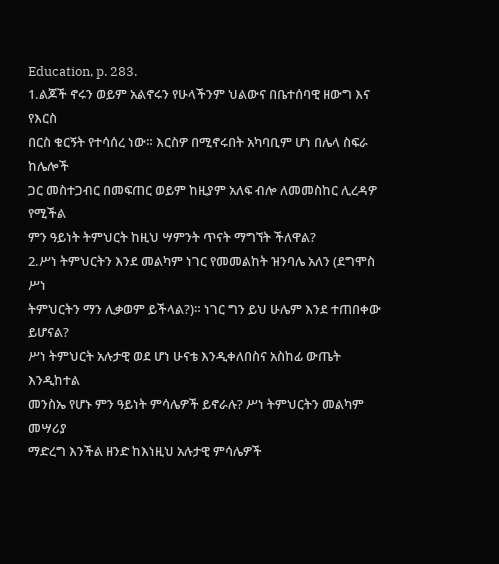Education, p. 283.
1.ልጆች ኖሩን ወይም አልኖሩን የሁላችንም ህልውና በቤተሰባዊ ዘውግ እና የእርስ
በርስ ቁርኝት የተሳሰረ ነው። እርስዎ በሚኖሩበት አካባቢም ሆነ በሌላ ስፍራ ከሌሎች
ጋር መስተጋብር በመፍጠር ወይም ከዚያም አለፍ ብሎ ለመመስከር ሊረዳዎ የሚችል
ምን ዓይነት ትምህርት ከዚህ ሣምንት ጥናት ማግኘት ችለዋል?
2.ሥነ ትምህርትን እንደ መልካም ነገር የመመልከት ዝንባሌ አለን (ደግሞስ ሥነ
ትምህርትን ማን ሊቃወም ይችላል?)። ነገር ግን ይህ ሁሌም እንደ ተጠበቀው ይሆናል?
ሥነ ትምህርት አሉታዊ ወደ ሆነ ሁናቴ እንዲቀለበስና አስከፊ ውጤት እንዲከተል
መንስኤ የሆኑ ምን ዓይነት ምሳሌዎች ይኖራሉ? ሥነ ትምህርትን መልካም መሣሪያ
ማድረግ እንችል ዘንድ ከእነዚህ አሉታዊ ምሳሌዎች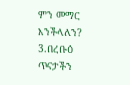ምን መማር እንችላለን?
3.በረቡዕ ጥናታችን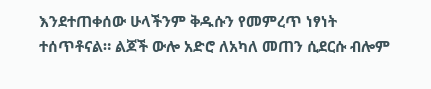እንደተጠቀሰው ሁላችንም ቅዱሱን የመምረጥ ነፃነት
ተሰጥቶናል። ልጆች ውሎ አድሮ ለአካለ መጠን ሲደርሱ ብሎም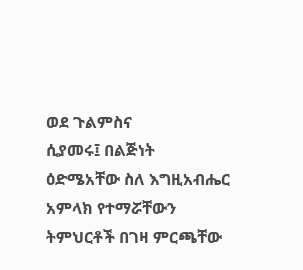ወደ ጉልምስና
ሲያመሩ፤ በልጅነት ዕድሜአቸው ስለ እግዚአብሔር አምላክ የተማሯቸውን
ትምህርቶች በገዛ ምርጫቸው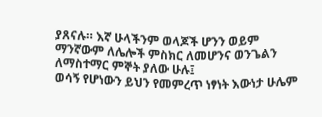ያጸናሉ። እኛ ሁላችንም ወላጆች ሆንን ወይም
ማንኛውም ለሌሎች ምስክር ለመሆንና ወንጌልን ለማስተማር ምኞት ያለው ሁሉ፤
ወሳኝ የሆነውን ይህን የመምረጥ ነፃነት እውነታ ሁሌም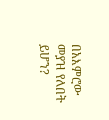በአእምሮው መያዝ የለበት
ይሆን?